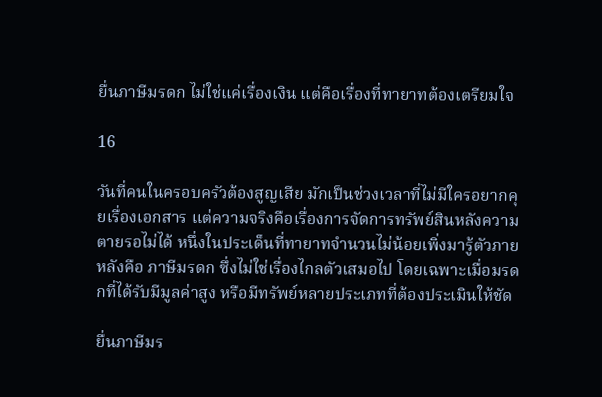ยื่นภาษีมรดก ไม่ใช่แค่เรื่องเงิน แต่คือเรื่องที่ทายาทต้องเตรียมใจ

16

วันที่คนในครอบครัวต้องสูญเสีย มักเป็นช่วงเวลาที่ไม่มีใครอยากคุยเรื่องเอกสาร แต่ความจริงคือเรื่องการจัดการทรัพย์สินหลังความตายรอไม่ได้ หนึ่งในประเด็นที่ทายาทจำนวนไม่น้อยเพิ่งมารู้ตัวภายหลังคือ ภาษีมรดก ซึ่งไม่ใช่เรื่องไกลตัวเสมอไป โดยเฉพาะเมื่อมรดกที่ได้รับมีมูลค่าสูง หรือมีทรัพย์หลายประเภทที่ต้องประเมินให้ชัด

ยื่นภาษีมร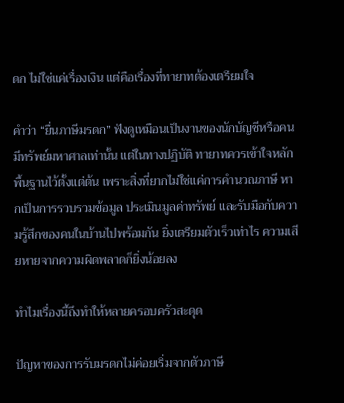ดก ไม่ใช่แค่เรื่องเงิน แต่คือเรื่องที่ทายาทต้องเตรียมใจ

คำว่า “ยื่นภาษีมรดก” ฟังดูเหมือนเป็นงานของนักบัญชีหรือคนมีทรัพย์มหาศาลเท่านั้น แต่ในทางปฏิบัติ ทายาทควรเข้าใจหลักพื้นฐานไว้ตั้งแต่ต้น เพราะสิ่งที่ยากไม่ใช่แค่การคำนวณภาษี หากเป็นการรวบรวมข้อมูล ประเมินมูลค่าทรัพย์ และรับมือกับความรู้สึกของคนในบ้านไปพร้อมกัน ยิ่งเตรียมตัวเร็วเท่าไร ความเสียหายจากความผิดพลาดก็ยิ่งน้อยลง

ทำไมเรื่องนี้ถึงทำให้หลายครอบครัวสะดุด

ปัญหาของการรับมรดกไม่ค่อยเริ่มจากตัวภาษี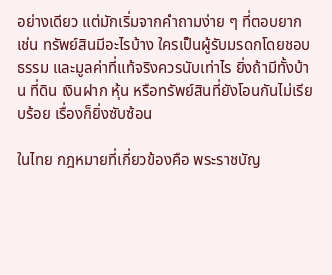อย่างเดียว แต่มักเริ่มจากคำถามง่าย ๆ ที่ตอบยาก เช่น ทรัพย์สินมีอะไรบ้าง ใครเป็นผู้รับมรดกโดยชอบธรรม และมูลค่าที่แท้จริงควรนับเท่าไร ยิ่งถ้ามีทั้งบ้าน ที่ดิน เงินฝาก หุ้น หรือทรัพย์สินที่ยังโอนกันไม่เรียบร้อย เรื่องก็ยิ่งซับซ้อน

ในไทย กฎหมายที่เกี่ยวข้องคือ พระราชบัญ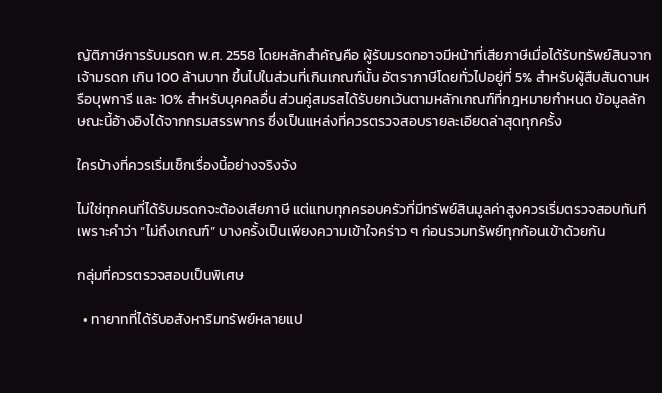ญัติภาษีการรับมรดก พ.ศ. 2558 โดยหลักสำคัญคือ ผู้รับมรดกอาจมีหน้าที่เสียภาษีเมื่อได้รับทรัพย์สินจากเจ้ามรดก เกิน 100 ล้านบาท ขึ้นไปในส่วนที่เกินเกณฑ์นั้น อัตราภาษีโดยทั่วไปอยู่ที่ 5% สำหรับผู้สืบสันดานหรือบุพการี และ 10% สำหรับบุคคลอื่น ส่วนคู่สมรสได้รับยกเว้นตามหลักเกณฑ์ที่กฎหมายกำหนด ข้อมูลลักษณะนี้อ้างอิงได้จากกรมสรรพากร ซึ่งเป็นแหล่งที่ควรตรวจสอบรายละเอียดล่าสุดทุกครั้ง

ใครบ้างที่ควรเริ่มเช็กเรื่องนี้อย่างจริงจัง

ไม่ใช่ทุกคนที่ได้รับมรดกจะต้องเสียภาษี แต่แทบทุกครอบครัวที่มีทรัพย์สินมูลค่าสูงควรเริ่มตรวจสอบทันที เพราะคำว่า “ไม่ถึงเกณฑ์” บางครั้งเป็นเพียงความเข้าใจคร่าว ๆ ก่อนรวมทรัพย์ทุกก้อนเข้าด้วยกัน

กลุ่มที่ควรตรวจสอบเป็นพิเศษ

  • ทายาทที่ได้รับอสังหาริมทรัพย์หลายแป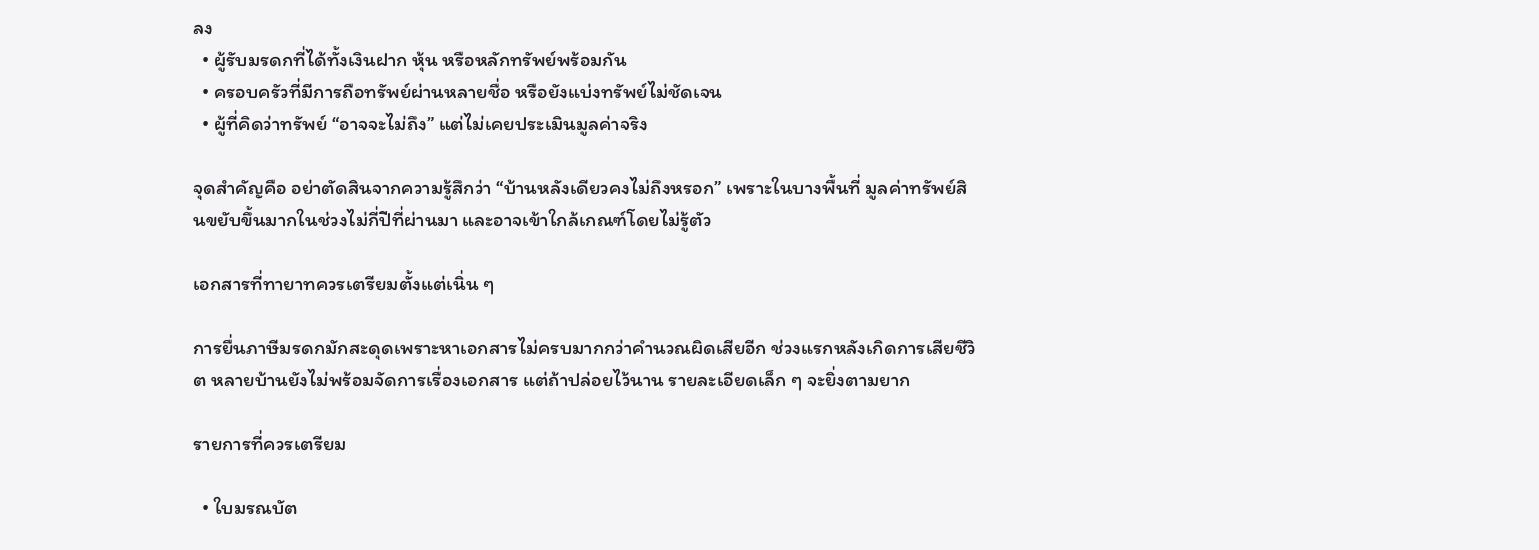ลง
  • ผู้รับมรดกที่ได้ทั้งเงินฝาก หุ้น หรือหลักทรัพย์พร้อมกัน
  • ครอบครัวที่มีการถือทรัพย์ผ่านหลายชื่อ หรือยังแบ่งทรัพย์ไม่ชัดเจน
  • ผู้ที่คิดว่าทรัพย์ “อาจจะไม่ถึง” แต่ไม่เคยประเมินมูลค่าจริง

จุดสำคัญคือ อย่าตัดสินจากความรู้สึกว่า “บ้านหลังเดียวคงไม่ถึงหรอก” เพราะในบางพื้นที่ มูลค่าทรัพย์สินขยับขึ้นมากในช่วงไม่กี่ปีที่ผ่านมา และอาจเข้าใกล้เกณฑ์โดยไม่รู้ตัว

เอกสารที่ทายาทควรเตรียมตั้งแต่เนิ่น ๆ

การยื่นภาษีมรดกมักสะดุดเพราะหาเอกสารไม่ครบมากกว่าคำนวณผิดเสียอีก ช่วงแรกหลังเกิดการเสียชีวิต หลายบ้านยังไม่พร้อมจัดการเรื่องเอกสาร แต่ถ้าปล่อยไว้นาน รายละเอียดเล็ก ๆ จะยิ่งตามยาก

รายการที่ควรเตรียม

  • ใบมรณบัต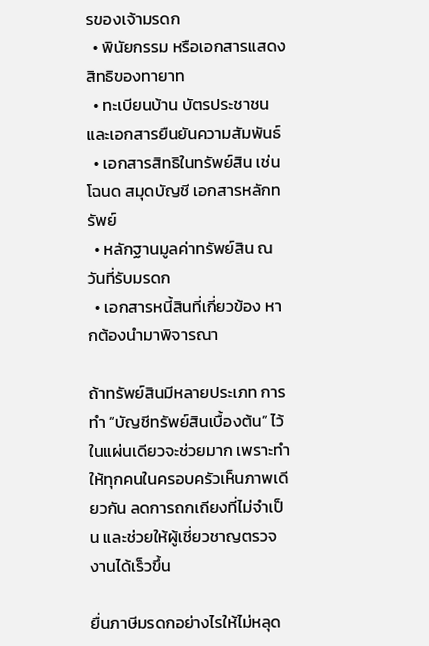รของเจ้ามรดก
  • พินัยกรรม หรือเอกสารแสดงสิทธิของทายาท
  • ทะเบียนบ้าน บัตรประชาชน และเอกสารยืนยันความสัมพันธ์
  • เอกสารสิทธิในทรัพย์สิน เช่น โฉนด สมุดบัญชี เอกสารหลักทรัพย์
  • หลักฐานมูลค่าทรัพย์สิน ณ วันที่รับมรดก
  • เอกสารหนี้สินที่เกี่ยวข้อง หากต้องนำมาพิจารณา

ถ้าทรัพย์สินมีหลายประเภท การทำ “บัญชีทรัพย์สินเบื้องต้น” ไว้ในแผ่นเดียวจะช่วยมาก เพราะทำให้ทุกคนในครอบครัวเห็นภาพเดียวกัน ลดการถกเถียงที่ไม่จำเป็น และช่วยให้ผู้เชี่ยวชาญตรวจงานได้เร็วขึ้น

ยื่นภาษีมรดกอย่างไรให้ไม่หลุด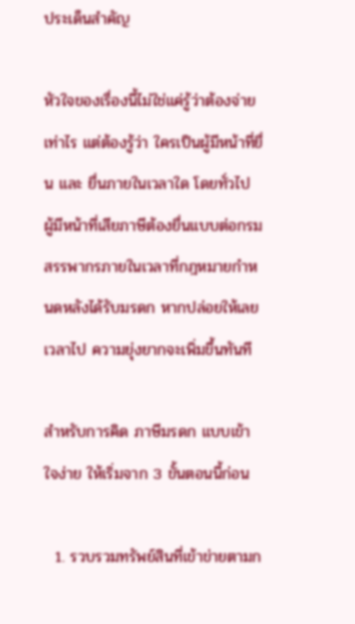ประเด็นสำคัญ

หัวใจของเรื่องนี้ไม่ใช่แค่รู้ว่าต้องจ่ายเท่าไร แต่ต้องรู้ว่า ใครเป็นผู้มีหน้าที่ยื่น และ ยื่นภายในเวลาใด โดยทั่วไป ผู้มีหน้าที่เสียภาษีต้องยื่นแบบต่อกรมสรรพากรภายในเวลาที่กฎหมายกำหนดหลังได้รับมรดก หากปล่อยให้เลยเวลาไป ความยุ่งยากจะเพิ่มขึ้นทันที

สำหรับการคิด ภาษีมรดก แบบเข้าใจง่าย ให้เริ่มจาก 3 ขั้นตอนนี้ก่อน

  1. รวบรวมทรัพย์สินที่เข้าข่ายตามก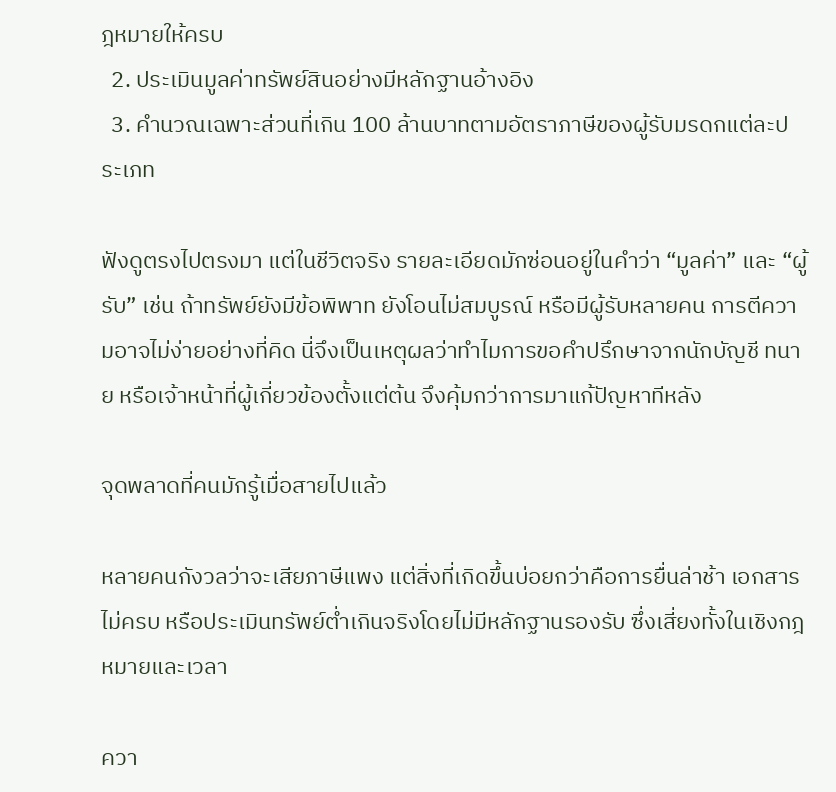ฎหมายให้ครบ
  2. ประเมินมูลค่าทรัพย์สินอย่างมีหลักฐานอ้างอิง
  3. คำนวณเฉพาะส่วนที่เกิน 100 ล้านบาทตามอัตราภาษีของผู้รับมรดกแต่ละประเภท

ฟังดูตรงไปตรงมา แต่ในชีวิตจริง รายละเอียดมักซ่อนอยู่ในคำว่า “มูลค่า” และ “ผู้รับ” เช่น ถ้าทรัพย์ยังมีข้อพิพาท ยังโอนไม่สมบูรณ์ หรือมีผู้รับหลายคน การตีความอาจไม่ง่ายอย่างที่คิด นี่จึงเป็นเหตุผลว่าทำไมการขอคำปรึกษาจากนักบัญชี ทนาย หรือเจ้าหน้าที่ผู้เกี่ยวข้องตั้งแต่ต้น จึงคุ้มกว่าการมาแก้ปัญหาทีหลัง

จุดพลาดที่คนมักรู้เมื่อสายไปแล้ว

หลายคนกังวลว่าจะเสียภาษีแพง แต่สิ่งที่เกิดขึ้นบ่อยกว่าคือการยื่นล่าช้า เอกสารไม่ครบ หรือประเมินทรัพย์ต่ำเกินจริงโดยไม่มีหลักฐานรองรับ ซึ่งเสี่ยงทั้งในเชิงกฎหมายและเวลา

ควา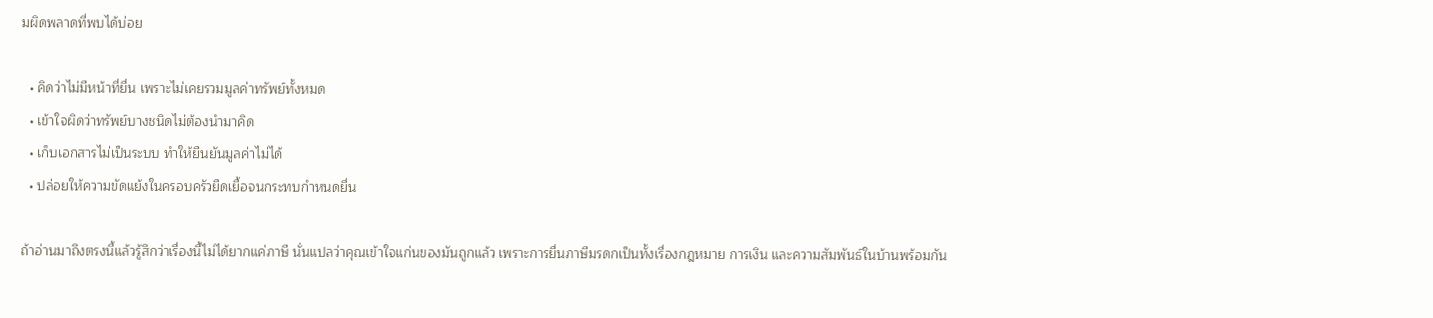มผิดพลาดที่พบได้บ่อย

  • คิดว่าไม่มีหน้าที่ยื่น เพราะไม่เคยรวมมูลค่าทรัพย์ทั้งหมด
  • เข้าใจผิดว่าทรัพย์บางชนิดไม่ต้องนำมาคิด
  • เก็บเอกสารไม่เป็นระบบ ทำให้ยืนยันมูลค่าไม่ได้
  • ปล่อยให้ความขัดแย้งในครอบครัวยืดเยื้อจนกระทบกำหนดยื่น

ถ้าอ่านมาถึงตรงนี้แล้วรู้สึกว่าเรื่องนี้ไม่ได้ยากแค่ภาษี นั่นแปลว่าคุณเข้าใจแก่นของมันถูกแล้ว เพราะการยื่นภาษีมรดกเป็นทั้งเรื่องกฎหมาย การเงิน และความสัมพันธ์ในบ้านพร้อมกัน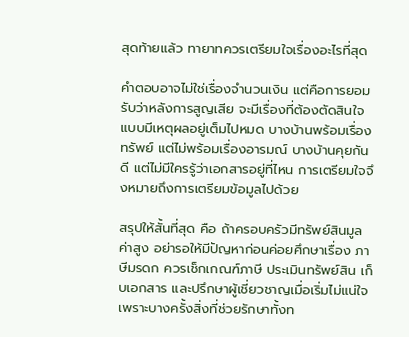สุดท้ายแล้ว ทายาทควรเตรียมใจเรื่องอะไรที่สุด

คำตอบอาจไม่ใช่เรื่องจำนวนเงิน แต่คือการยอมรับว่าหลังการสูญเสีย จะมีเรื่องที่ต้องตัดสินใจแบบมีเหตุผลอยู่เต็มไปหมด บางบ้านพร้อมเรื่องทรัพย์ แต่ไม่พร้อมเรื่องอารมณ์ บางบ้านคุยกันดี แต่ไม่มีใครรู้ว่าเอกสารอยู่ที่ไหน การเตรียมใจจึงหมายถึงการเตรียมข้อมูลไปด้วย

สรุปให้สั้นที่สุด คือ ถ้าครอบครัวมีทรัพย์สินมูลค่าสูง อย่ารอให้มีปัญหาก่อนค่อยศึกษาเรื่อง ภาษีมรดก ควรเช็กเกณฑ์ภาษี ประเมินทรัพย์สิน เก็บเอกสาร และปรึกษาผู้เชี่ยวชาญเมื่อเริ่มไม่แน่ใจ เพราะบางครั้งสิ่งที่ช่วยรักษาทั้งท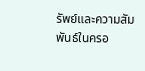รัพย์และความสัมพันธ์ในครอ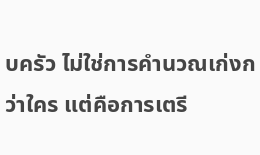บครัว ไม่ใช่การคำนวณเก่งกว่าใคร แต่คือการเตรี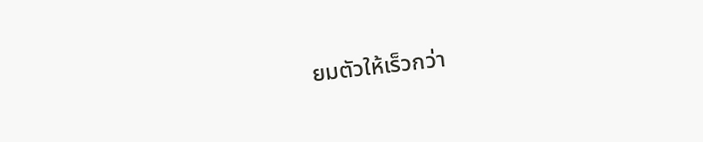ยมตัวให้เร็วกว่า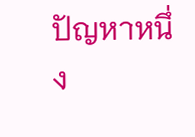ปัญหาหนึ่ง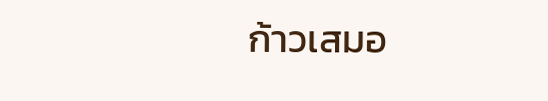ก้าวเสมอ